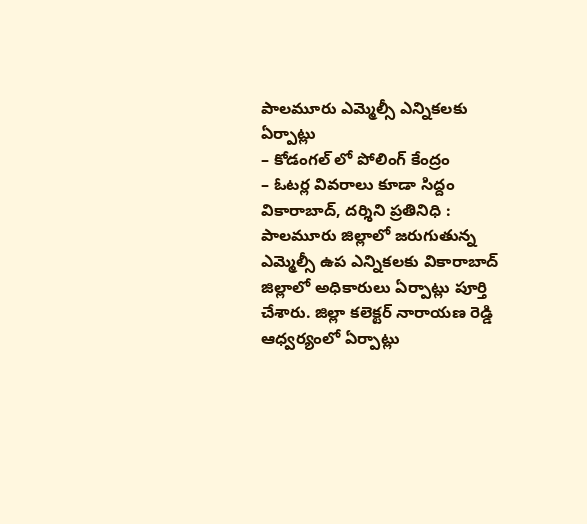పాలమూరు ఎమ్మెల్సీ ఎన్నికలకు ఏర్పాట్లు
– కోడంగల్ లో పోలింగ్ కేంద్రం
– ఓటర్ల వివరాలు కూడా సిద్దం
వికారాబాద్, దర్శిని ప్రతినిధి : పాలమూరు జిల్లాలో జరుగుతున్న ఎమ్మెల్సీ ఉప ఎన్నికలకు వికారాబాద్ జిల్లాలో అధికారులు ఏర్పాట్లు పూర్తి చేశారు. జిల్లా కలెక్టర్ నారాయణ రెడ్డి ఆధ్వర్యంలో ఏర్పాట్లు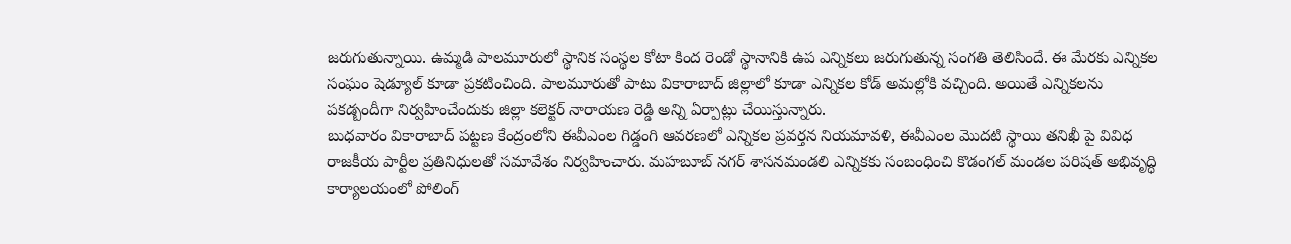జరుగుతున్నాయి. ఉమ్మడి పాలమూరులో స్థానిక సంస్థల కోటా కింద రెండో స్థానానికి ఉప ఎన్నికలు జరుగుతున్న సంగతి తెలిసిందే. ఈ మేరకు ఎన్నికల సంఘం షెడ్యూల్ కూడా ప్రకటించింది. పాలమూరుతో పాటు వికారాబాద్ జిల్లాలో కూడా ఎన్నికల కోడ్ అమల్లోకి వచ్చింది. అయితే ఎన్నికలను పకడ్బందీగా నిర్వహించేందుకు జిల్లా కలెక్టర్ నారాయణ రెడ్డి అన్ని ఏర్పాట్లు చేయిస్తున్నారు.
బుధవారం వికారాబాద్ పట్టణ కేంద్రంలోని ఈవీఎంల గిడ్డంగి ఆవరణలో ఎన్నికల ప్రవర్తన నియమావళి, ఈవీఎంల మొదటి స్థాయి తనిఖీ పై వివిధ రాజకీయ పార్టీల ప్రతినిధులతో సమావేశం నిర్వహించారు. మహబూబ్ నగర్ శాసనమండలి ఎన్నికకు సంబంధించి కొడంగల్ మండల పరిషత్ అభివృద్ధి కార్యాలయంలో పోలింగ్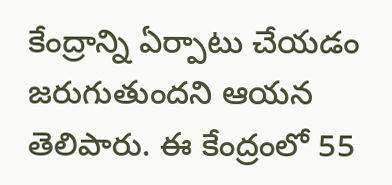కేంద్రాన్ని ఏర్పాటు చేయడం జరుగుతుందని ఆయన తెలిపారు. ఈ కేంద్రంలో 55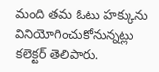మంది తమ ఓటు హక్కును వినియోగించుకోనున్నట్లు కలెక్టర్ తెలిపారు.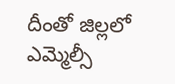దీంతో జిల్లలో ఎమ్మెల్సీ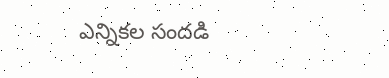ఎన్నికల సందడి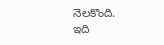నెలకొంది.
ఇది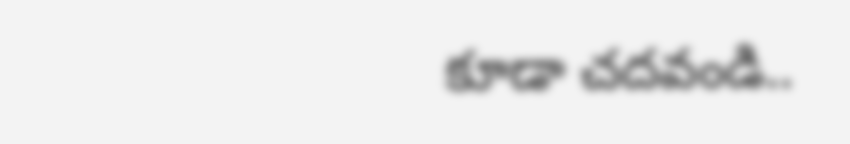కూడా చదవండి..